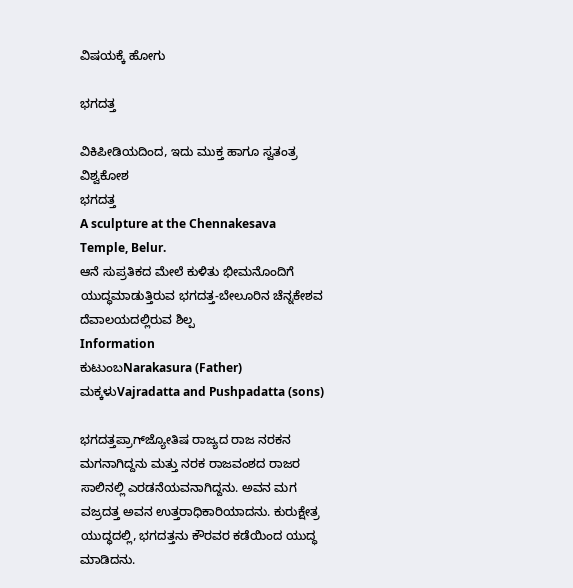ವಿಷಯಕ್ಕೆ ಹೋಗು

ಭಗದತ್ತ

ವಿಕಿಪೀಡಿಯದಿಂದ, ಇದು ಮುಕ್ತ ಹಾಗೂ ಸ್ವತಂತ್ರ ವಿಶ್ವಕೋಶ
ಭಗದತ್ತ
A sculpture at the Chennakesava Temple, Belur.
ಆನೆ ಸುಪ್ರತಿಕದ ಮೇಲೆ ಕುಳಿತು ಭೀಮನೊಂದಿಗೆ ಯುದ್ಧಮಾಡುತ್ತಿರುವ ಭಗದತ್ತ-ಬೇಲೂರಿನ ಚೆನ್ನಕೇಶವ ದೆವಾಲಯದಲ್ಲಿರುವ ಶಿಲ್ಪ
Information
ಕುಟುಂಬNarakasura (Father)
ಮಕ್ಕಳುVajradatta and Pushpadatta (sons)

ಭಗದತ್ತಪ್ರಾಗ್‍ಜ್ಯೋತಿಷ ರಾಜ್ಯದ ರಾಜ ನರಕನ ಮಗನಾಗಿದ್ದನು ಮತ್ತು ನರಕ ರಾಜವಂಶದ ರಾಜರ ಸಾಲಿನಲ್ಲಿ ಎರಡನೆಯವನಾಗಿದ್ದನು. ಅವನ ಮಗ ವಜ್ರದತ್ತ ಅವನ ಉತ್ತರಾಧಿಕಾರಿಯಾದನು. ಕುರುಕ್ಷೇತ್ರ ಯುದ್ಧದಲ್ಲಿ, ಭಗದತ್ತನು ಕೌರವರ ಕಡೆಯಿಂದ ಯುದ್ಧ ಮಾಡಿದನು.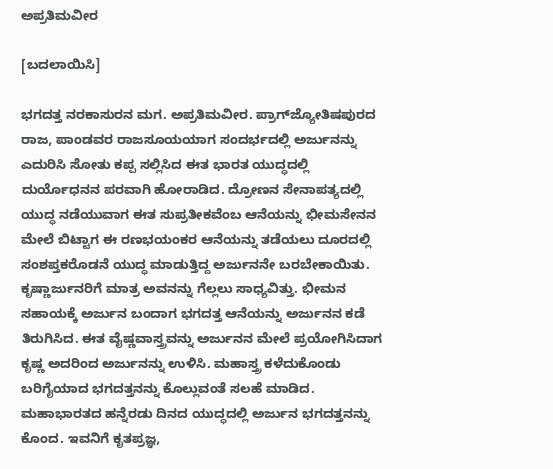ಅಪ್ರತಿಮವೀರ

[ಬದಲಾಯಿಸಿ]

ಭಗದತ್ತ ನರಕಾಸುರನ ಮಗ. ಅಪ್ರತಿಮವೀರ. ಪ್ರಾಗ್‍ಜ್ಯೋತಿಷಪುರದ ರಾಜ, ಪಾಂಡವರ ರಾಜಸೂಯಯಾಗ ಸಂದರ್ಭದಲ್ಲಿ ಅರ್ಜುನನ್ನು ಎದುರಿಸಿ ಸೋತು ಕಪ್ಪ ಸಲ್ಲಿಸಿದ ಈತ ಭಾರತ ಯುದ್ಧದಲ್ಲಿ ದುರ್ಯೊಧನನ ಪರವಾಗಿ ಹೋರಾಡಿದ. ದ್ರೋಣನ ಸೇನಾಪತ್ಯದಲ್ಲಿ ಯುದ್ಧ ನಡೆಯುವಾಗ ಈತ ಸುಪ್ರತೀಕವೆಂಬ ಆನೆಯನ್ನು ಭೀಮಸೇನನ ಮೇಲೆ ಬಿಟ್ಟಾಗ ಈ ರಣಭಯಂಕರ ಆನೆಯನ್ನು ತಡೆಯಲು ದೂರದಲ್ಲಿ ಸಂಶಪ್ತಕರೊಡನೆ ಯುದ್ಧ ಮಾಡುತ್ತಿದ್ದ ಅರ್ಜುನನೇ ಬರಬೇಕಾಯಿತು. ಕೃಷ್ಣಾರ್ಜುನರಿಗೆ ಮಾತ್ರ ಅವನನ್ನು ಗೆಲ್ಲಲು ಸಾಧ್ಯವಿತ್ತು. ಭೀಮನ ಸಹಾಯಕ್ಕೆ ಅರ್ಜುನ ಬಂದಾಗ ಭಗದತ್ತ ಆನೆಯನ್ನು ಅರ್ಜುನನ ಕಡೆ ತಿರುಗಿಸಿದ. ಈತ ವೈಷ್ಣವಾಸ್ತ್ರವನ್ನು ಅರ್ಜುನನ ಮೇಲೆ ಪ್ರಯೋಗಿಸಿದಾಗ ಕೃಷ್ಣ ಅದರಿಂದ ಅರ್ಜುನನ್ನು ಉಳಿಸಿ. ಮಹಾಸ್ತ್ರ ಕಳೆದುಕೊಂಡು ಬರಿಗೈಯಾದ ಭಗದತ್ತನನ್ನು ಕೊಲ್ಲುವಂತೆ ಸಲಹೆ ಮಾಡಿದ. ಮಹಾಭಾರತದ ಹನ್ನೆರಡು ದಿನದ ಯುದ್ಧದಲ್ಲಿ ಅರ್ಜುನ ಭಗದತ್ತನನ್ನು ಕೊಂದ. ಇವನಿಗೆ ಕೃತಪ್ರಜ್ಞ,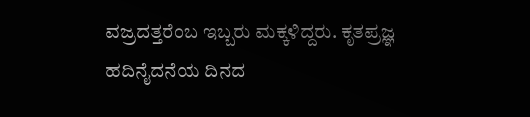ವಜ್ರದತ್ತರೆಂಬ ಇಬ್ಬರು ಮಕ್ಕಳಿದ್ದರು. ಕೃತಪ್ರಜ್ಞ ಹದಿನೈದನೆಯ ದಿನದ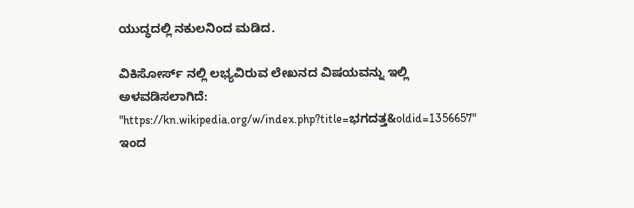ಯುದ್ಧದಲ್ಲಿ ನಕುಲನಿಂದ ಮಡಿದ.

ವಿಕಿಸೋರ್ಸ್ ನಲ್ಲಿ ಲಭ್ಯವಿರುವ ಲೇಖನದ ವಿಷಯವನ್ನು ಇಲ್ಲಿ ಅಳವಡಿಸಲಾಗಿದೆ:
"https://kn.wikipedia.org/w/index.php?title=ಭಗದತ್ತ&oldid=1356657" ಇಂದ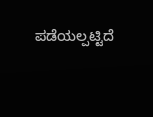ಪಡೆಯಲ್ಪಟ್ಟಿದೆ